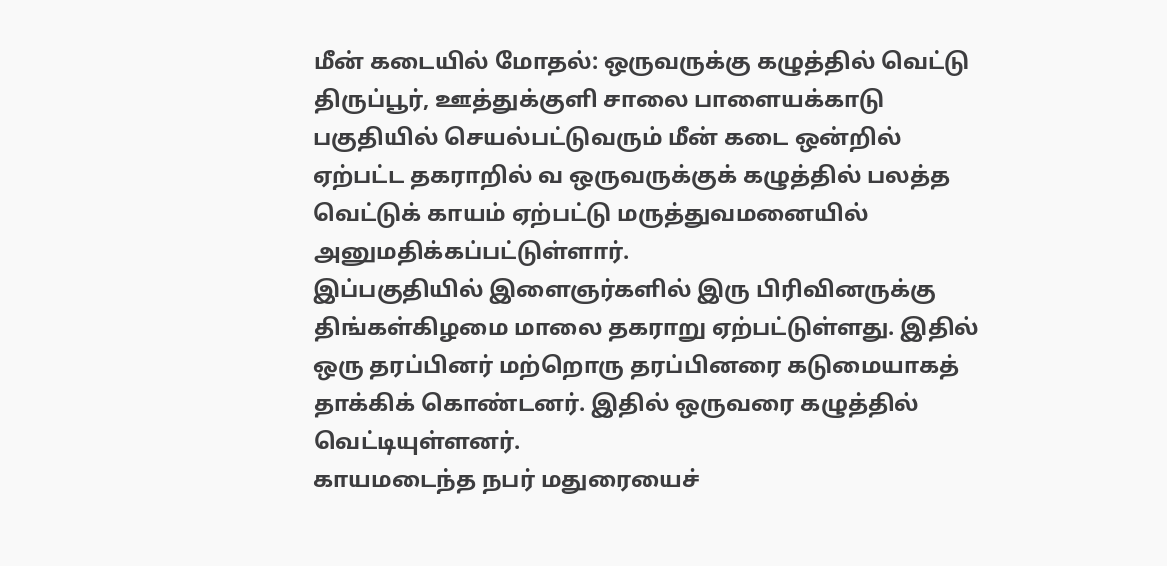மீன் கடையில் மோதல்: ஒருவருக்கு கழுத்தில் வெட்டு
திருப்பூர், ஊத்துக்குளி சாலை பாளையக்காடு பகுதியில் செயல்பட்டுவரும் மீன் கடை ஒன்றில் ஏற்பட்ட தகராறில் வ ஒருவருக்குக் கழுத்தில் பலத்த வெட்டுக் காயம் ஏற்பட்டு மருத்துவமனையில் அனுமதிக்கப்பட்டுள்ளார்.
இப்பகுதியில் இளைஞர்களில் இரு பிரிவினருக்கு திங்கள்கிழமை மாலை தகராறு ஏற்பட்டுள்ளது. இதில் ஒரு தரப்பினர் மற்றொரு தரப்பினரை கடுமையாகத் தாக்கிக் கொண்டனர். இதில் ஒருவரை கழுத்தில் வெட்டியுள்ளனர்.
காயமடைந்த நபர் மதுரையைச்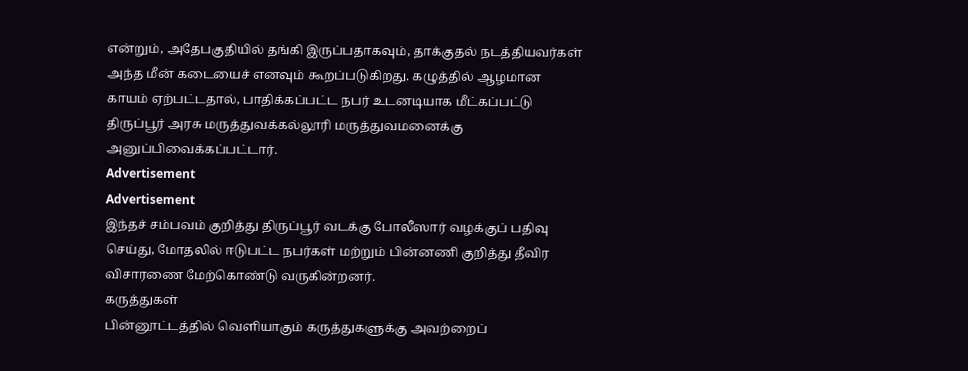என்றும், அதேபகுதியில் தங்கி இருப்பதாகவும், தாக்குதல் நடத்தியவர்கள் அந்த மீன் கடையைச் எனவும் கூறப்படுகிறது. கழுத்தில் ஆழமான காயம் ஏற்பட்டதால், பாதிக்கப்பட்ட நபர் உடனடியாக மீட்கப்பட்டு திருப்பூர் அரசு மருத்துவக்கல்லூரி மருத்துவமனைக்கு அனுப்பிவைக்கப்பட்டார்.
Advertisement
Advertisement
இந்தச் சம்பவம் குறித்து திருப்பூர் வடக்கு போலீஸார் வழக்குப் பதிவு செய்து, மோதலில் ஈடுபட்ட நபர்கள் மற்றும் பின்னணி குறித்து தீவிர விசாரணை மேற்கொண்டு வருகின்றனர்.
கருத்துகள்
பின்னூட்டத்தில் வெளியாகும் கருத்துகளுக்கு அவற்றைப்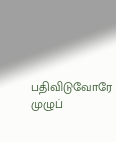பதிவிடுவோரே முழுப்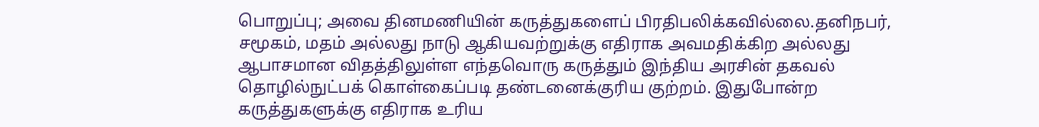பொறுப்பு; அவை தினமணியின் கருத்துகளைப் பிரதிபலிக்கவில்லை.தனிநபர், சமூகம், மதம் அல்லது நாடு ஆகியவற்றுக்கு எதிராக அவமதிக்கிற அல்லது ஆபாசமான விதத்திலுள்ள எந்தவொரு கருத்தும் இந்திய அரசின் தகவல் தொழில்நுட்பக் கொள்கைப்படி தண்டனைக்குரிய குற்றம். இதுபோன்ற கருத்துகளுக்கு எதிராக உரிய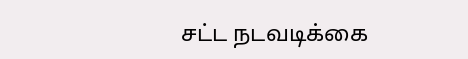சட்ட நடவடிக்கை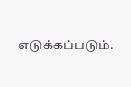எடுக்கப்படும்.